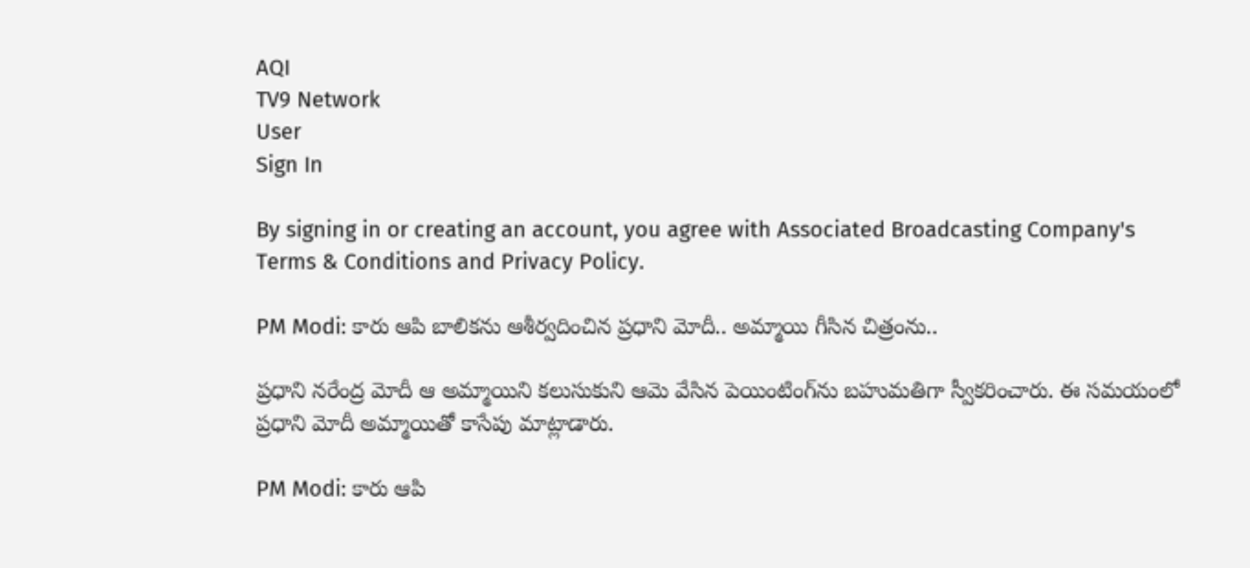AQI
TV9 Network
User
Sign In

By signing in or creating an account, you agree with Associated Broadcasting Company's Terms & Conditions and Privacy Policy.

PM Modi: కారు ఆపి బాలిక‌ను ఆశీర్వదించిన ప్రధాని మోదీ.. అమ్మాయి గీసిన చిత్రంను..

ప్రధాని నరేంద్ర మోదీ ఆ అమ్మాయిని కలుసుకుని ఆమె వేసిన పెయింటింగ్‌ను బహుమతిగా స్వీకరించారు. ఈ సమయంలో ప్రధాని మోదీ అమ్మాయితో కాసేపు మాట్లాడారు.

PM Modi: కారు ఆపి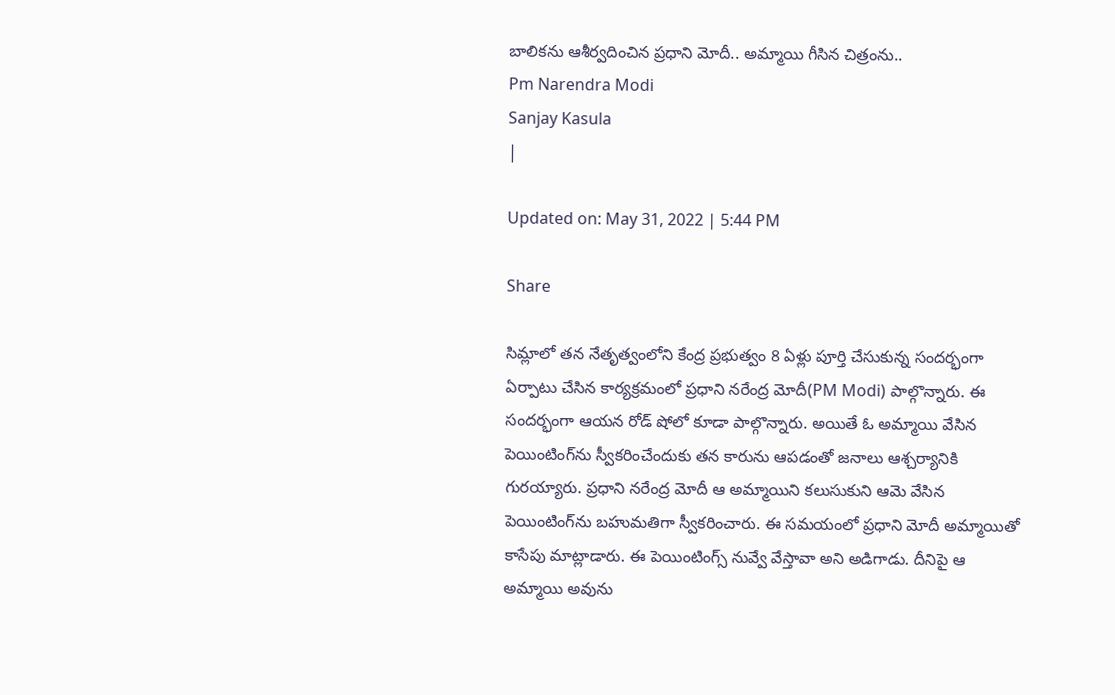బాలిక‌ను ఆశీర్వదించిన ప్రధాని మోదీ.. అమ్మాయి గీసిన చిత్రంను..
Pm Narendra Modi
Sanjay Kasula
|

Updated on: May 31, 2022 | 5:44 PM

Share

సిమ్లాలో తన నేతృత్వంలోని కేంద్ర ప్రభుత్వం 8 ఏళ్లు పూర్తి చేసుకున్న సందర్భంగా ఏర్పాటు చేసిన కార్యక్రమంలో ప్రధాని నరేంద్ర మోదీ(PM Modi) పాల్గొన్నారు. ఈ సందర్భంగా ఆయన రోడ్ షోలో కూడా పాల్గొన్నారు. అయితే ఓ అమ్మాయి వేసిన పెయింటింగ్‌ను స్వీకరించేందుకు తన కారును ఆపడంతో జనాలు ఆశ్చర్యానికి గురయ్యారు. ప్రధాని నరేంద్ర మోదీ ఆ అమ్మాయిని కలుసుకుని ఆమె వేసిన పెయింటింగ్‌ను బహుమతిగా స్వీకరించారు. ఈ సమయంలో ప్రధాని మోదీ అమ్మాయితో కాసేపు మాట్లాడారు. ఈ పెయింటింగ్స్ నువ్వే వేస్తావా అని అడిగాడు. దీనిపై ఆ అమ్మాయి అవును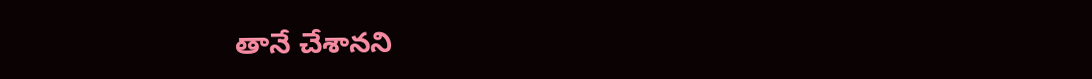తానే చేశానని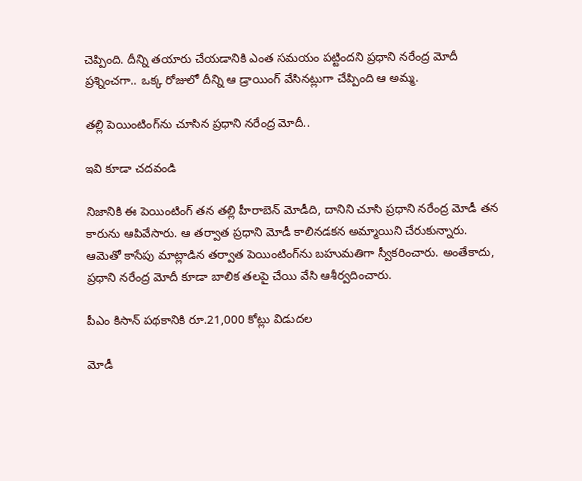చెప్పింది. దీన్ని తయారు చేయడానికి ఎంత సమయం పట్టిందని ప్రధాని నరేంద్ర మోదీ ప్రశ్నించగా.. ఒక్క రోజులో దీన్ని ఆ డ్రాయింగ్ వేసినట్లుగా చేప్పింది ఆ అమ్మ.

తల్లి పెయింటింగ్‌ను చూసిన ప్రధాని నరేంద్ర మోదీ..

ఇవి కూడా చదవండి

నిజానికి ఈ పెయింటింగ్ తన తల్లి హీరాబెన్ మోడీది, దానిని చూసి ప్రధాని నరేంద్ర మోడీ తన కారును ఆపివేసారు. ఆ తర్వాత ప్రధాని మోడీ కాలినడకన అమ్మాయిని చేరుకున్నారు. ఆమెతో కాసేపు మాట్లాడిన తర్వాత పెయింటింగ్‌ను బహుమతిగా స్వీకరించారు. అంతేకాదు, ప్రధాని నరేంద్ర మోదీ కూడా బాలిక తలపై చేయి వేసి ఆశీర్వదించారు.

పీఎం కిసాన్ పథకానికి రూ.21,000 కోట్లు విడుదల

మోడీ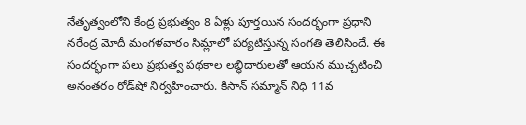నేతృత్వంలోని కేంద్ర ప్రభుత్వం 8 ఏళ్లు పూర్తయిన సందర్భంగా ప్రధాని నరేంద్ర మోదీ మంగళవారం సిమ్లాలో పర్యటిస్తున్న సంగతి తెలిసిందే. ఈ సందర్భంగా పలు ప్రభుత్వ పథకాల లబ్ధిదారులతో ఆయన ముచ్చటించి అనంతరం రోడ్‌షో నిర్వహించారు. కిసాన్ సమ్మాన్ నిధి 11వ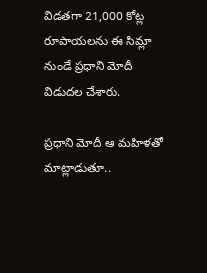విడతగా 21,000 కోట్ల రూపాయలను ఈ సిమ్లా నుండే ప్రధాని మోదీ విడుదల చేశారు.

ప్రధాని మోదీ ఆ మహిళతో మాట్లాడుతూ..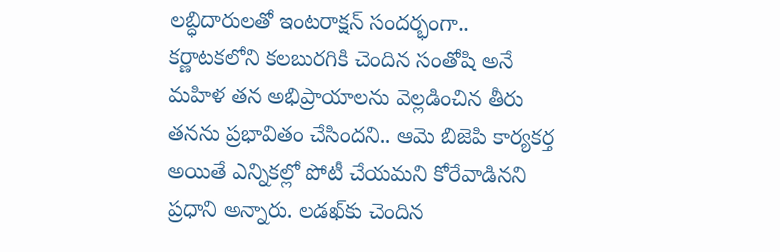లబ్ధిదారులతో ఇంటరాక్షన్ సందర్భంగా.. కర్ణాటకలోని కలబురగికి చెందిన సంతోషి అనే మహిళ తన అభిప్రాయాలను వెల్లడించిన తీరు తనను ప్రభావితం చేసిందని.. ఆమె బిజెపి కార్యకర్త అయితే ఎన్నికల్లో పోటీ చేయమని కోరేవాడినని ప్రధాని అన్నారు. లడఖ్‌కు చెందిన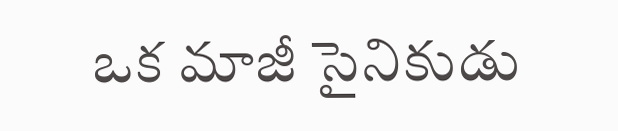ఒక మాజీ సైనికుడు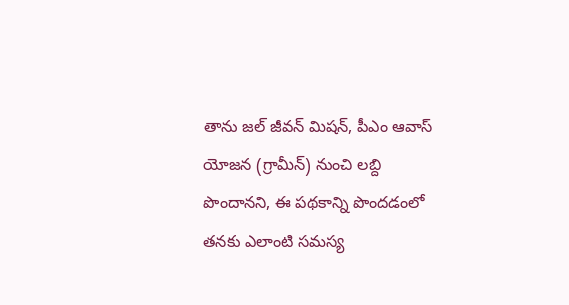తాను జల్ జీవన్ మిషన్, పీఎం ఆవాస్ యోజన (గ్రామీన్) నుంచి లబ్ది పొందానని, ఈ పథకాన్ని పొందడంలో తనకు ఎలాంటి సమస్య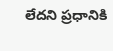లేదని ప్రధానికి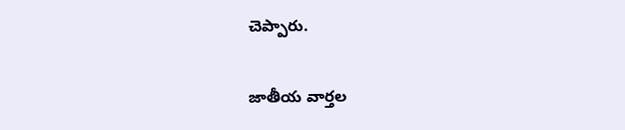చెప్పారు.

జాతీయ వార్తల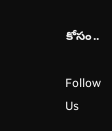కోసం..

Follow Us